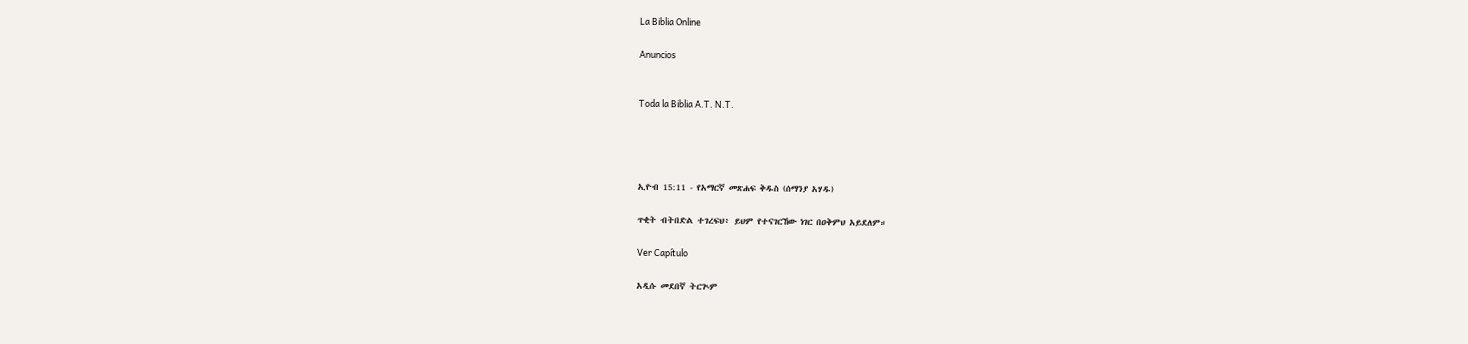La Biblia Online

Anuncios


Toda la Biblia A.T. N.T.




ኢዮብ 15:11 - የአማርኛ መጽሐፍ ቅዱስ (ሰማንያ አሃዱ)

ጥቂት ብትበድል ተገረፍህ፥ ይህም የተናገርኸው ነገር በዐቅምህ አይደለም።

Ver Capítulo

አዲሱ መደበኛ ትርጒም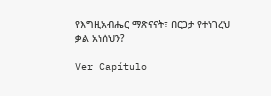የእግዚአብሔር ማጽናናት፣ በርጋታ የተነገረህ ቃል አነሰህን?

Ver Capítulo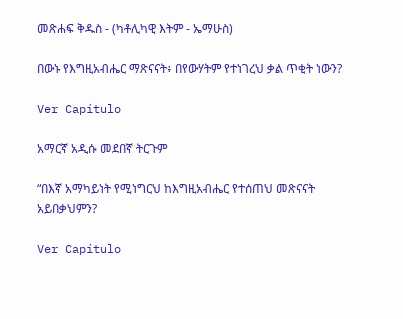መጽሐፍ ቅዱስ - (ካቶሊካዊ እትም - ኤማሁስ)

በውኑ የእግዚአብሔር ማጽናናት፥ በየውሃትም የተነገረህ ቃል ጥቂት ነውን?

Ver Capítulo

አማርኛ አዲሱ መደበኛ ትርጉም

“በእኛ አማካይነት የሚነግርህ ከእግዚአብሔር የተሰጠህ መጽናናት አይበቃህምን?

Ver Capítulo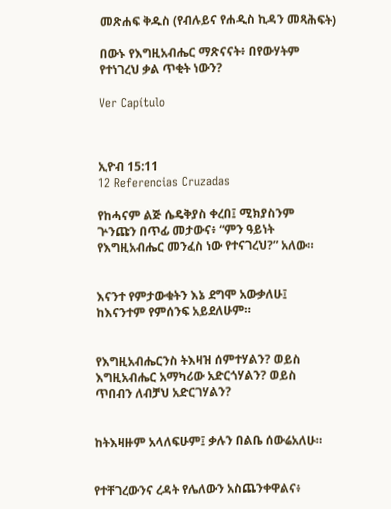መጽሐፍ ቅዱስ (የብሉይና የሐዲስ ኪዳን መጻሕፍት)

በውኑ የእግዚአብሔር ማጽናናት፥ በየውሃትም የተነገረህ ቃል ጥቂት ነውን?

Ver Capítulo



ኢዮብ 15:11
12 Referencias Cruzadas

የከሓናም ልጅ ሴዴቅያስ ቀረበ፤ ሚክያስንም ጕንጩን በጥፊ መታውና፥ “ምን ዓይነት የእግዚአብሔር መንፈስ ነው የተናገረህ?” አለው።


እናንተ የምታውቁትን እኔ ደግሞ አውቃለሁ፤ ከእናንተም የምሰንፍ አይደለሁም።


የእግዚአብሔርንስ ትእዛዝ ሰምተሃልን? ወይስ እግዚአብሔር አማካሪው አድርጎሃልን? ወይስ ጥበብን ለብቻህ አድርገሃልን?


ከትእዛዙም አላለፍሁም፤ ቃሉን በልቤ ሰውሬአለሁ።


የተቸገረውንና ረዳት የሌለውን አስጨንቀዋልና፥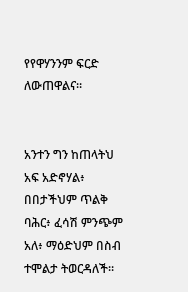የየዋሃንንም ፍርድ ለውጠዋልና።


አንተን ግን ከጠላትህ አፍ አድኖሃል፥ በበታችህም ጥልቅ ባሕር፥ ፈሳሽ ምንጭም አለ፥ ማዕድህም በስብ ተሞልታ ትወርዳለች።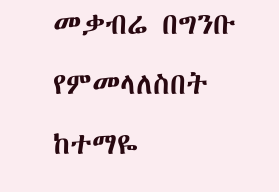መቃብሬ በግንቡ የምመላለስበት ከተማዬ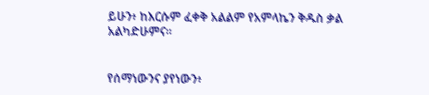ይሁን፥ ከእርሱም ፈቀቅ አልልም የአምላኬን ቅዱስ ቃል አልካድሁምና።


የሰማነውንና ያየነውን፥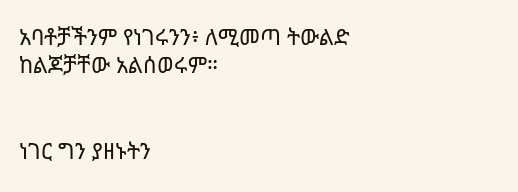አባቶቻችንም የነገሩንን፥ ለሚመጣ ትውልድ ከልጆቻቸው አልሰወሩም።


ነገር ግን ያዘኑትን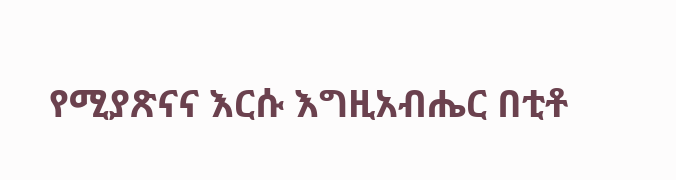የሚያጽናና እርሱ እግዚአብሔር በቲቶ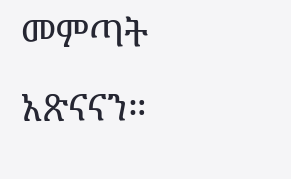መምጣት አጽናናን።